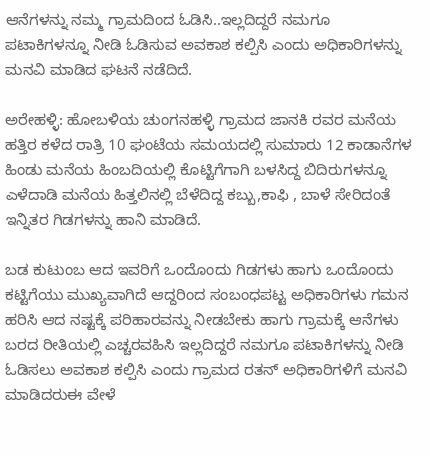ಆನೆಗಳನ್ನು ನಮ್ಮ ಗ್ರಾಮದಿಂದ ಓಡಿಸಿ..ಇಲ್ಲದಿದ್ದರೆ ನಮಗೂ ಪಟಾಕಿಗಳನ್ನೂ ನೀಡಿ ಓಡಿಸುವ ಅವಕಾಶ ಕಲ್ಪಿಸಿ ಎಂದು ಅಧಿಕಾರಿಗಳನ್ನು ಮನವಿ ಮಾಡಿದ ಘಟನೆ ನಡೆದಿದೆ.

ಅರೇಹಳ್ಳಿ: ಹೋಬಳಿಯ ಚುಂಗನಹಳ್ಳಿ ಗ್ರಾಮದ ಜಾನಕಿ ರವರ ಮನೆಯ ಹತ್ತಿರ ಕಳೆದ ರಾತ್ರಿ 10 ಘಂಟೆಯ ಸಮಯದಲ್ಲಿ ಸುಮಾರು 12 ಕಾಡಾನೆಗಳ ಹಿಂಡು ಮನೆಯ ಹಿಂಬದಿಯಲ್ಲಿ ಕೊಟ್ಟಿಗೆಗಾಗಿ ಬಳಸಿದ್ದ ಬಿದಿರುಗಳನ್ನೂ ಎಳೆದಾಡಿ ಮನೆಯ ಹಿತ್ತಲಿನಲ್ಲಿ ಬೆಳೆದಿದ್ದ ಕಬ್ಬು,ಕಾಫಿ , ಬಾಳೆ ಸೇರಿದಂತೆ ಇನ್ನಿತರ ಗಿಡಗಳನ್ನು ಹಾನಿ ಮಾಡಿದೆ.

ಬಡ ಕುಟುಂಬ ಆದ ಇವರಿಗೆ ಒಂದೊಂದು ಗಿಡಗಳು ಹಾಗು ಒಂದೊಂದು ಕಟ್ಟಿಗೆಯು ಮುಖ್ಯವಾಗಿದೆ ಆದ್ದರಿಂದ ಸಂಬಂಧಪಟ್ಟ ಅಧಿಕಾರಿಗಳು ಗಮನ ಹರಿಸಿ ಆದ ನಷ್ಟಕ್ಕೆ ಪರಿಹಾರವನ್ನು ನೀಡಬೇಕು ಹಾಗು ಗ್ರಾಮಕ್ಕೆ ಆನೆಗಳು ಬರದ ರೀತಿಯಲ್ಲಿ ಎಚ್ಚರವಹಿಸಿ ಇಲ್ಲದಿದ್ದರೆ ನಮಗೂ ಪಟಾಕಿಗಳನ್ನು ನೀಡಿ ಓಡಿಸಲು ಅವಕಾಶ ಕಲ್ಪಿಸಿ ಎಂದು ಗ್ರಾಮದ ರತನ್ ಅಧಿಕಾರಿಗಳಿಗೆ ಮನವಿ ಮಾಡಿದರುಈ ವೇಳೆ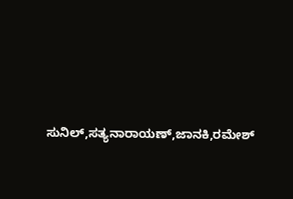ಸುನಿಲ್,ಸತ್ಯನಾರಾಯಣ್,ಜಾನಕಿ,ರಮೇಶ್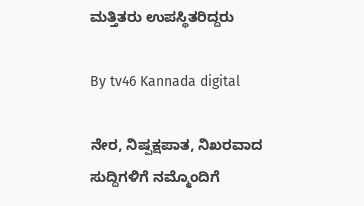ಮತ್ತಿತರು ಉಪಸ್ಥಿತರಿದ್ದರು

By tv46 Kannada digital

ನೇರ, ನಿಷ್ಪಕ್ಷಪಾತ, ನಿಖರವಾದ ಸುದ್ದಿಗಳಿಗೆ ನಮ್ಮೊಂದಿಗೆ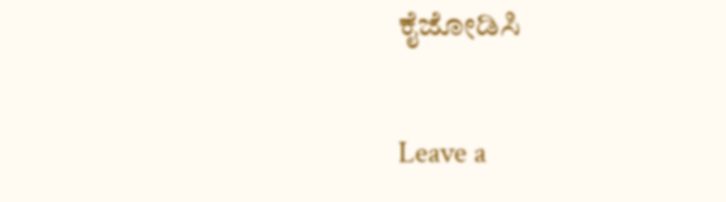ಕೈಜೋಡಿಸಿ

Leave a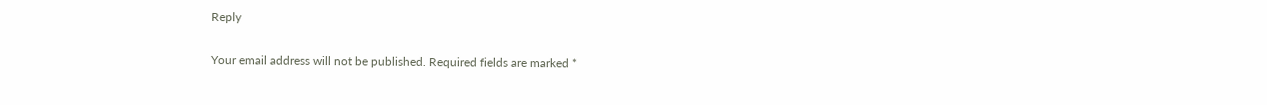Reply

Your email address will not be published. Required fields are marked *